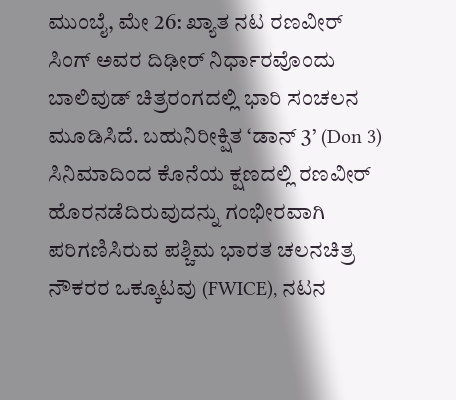ಮುಂಬೈ, ಮೇ 26: ಖ್ಯಾತ ನಟ ರಣವೀರ್ ಸಿಂಗ್ ಅವರ ದಿಢೀರ್ ನಿರ್ಧಾರವೊಂದು ಬಾಲಿವುಡ್ ಚಿತ್ರರಂಗದಲ್ಲಿ ಭಾರಿ ಸಂಚಲನ ಮೂಡಿಸಿದೆ. ಬಹುನಿರೀಕ್ಷಿತ ‘ಡಾನ್ 3’ (Don 3) ಸಿನಿಮಾದಿಂದ ಕೊನೆಯ ಕ್ಷಣದಲ್ಲಿ ರಣವೀರ್ ಹೊರನಡೆದಿರುವುದನ್ನು ಗಂಭೀರವಾಗಿ ಪರಿಗಣಿಸಿರುವ ಪಶ್ಚಿಮ ಭಾರತ ಚಲನಚಿತ್ರ ನೌಕರರ ಒಕ್ಕೂಟವು (FWICE), ನಟನ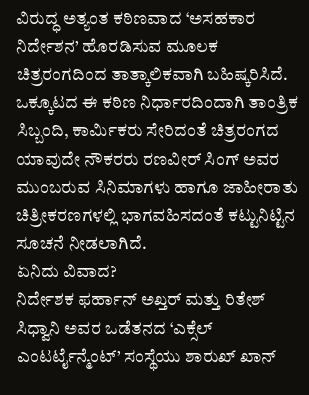ವಿರುದ್ಧ ಅತ್ಯಂತ ಕಠಿಣವಾದ ‘ಅಸಹಕಾರ ನಿರ್ದೇಶನ’ ಹೊರಡಿಸುವ ಮೂಲಕ ಚಿತ್ರರಂಗದಿಂದ ತಾತ್ಕಾಲಿಕವಾಗಿ ಬಹಿಷ್ಕರಿಸಿದೆ.
ಒಕ್ಕೂಟದ ಈ ಕಠಿಣ ನಿರ್ಧಾರದಿಂದಾಗಿ ತಾಂತ್ರಿಕ ಸಿಬ್ಬಂದಿ, ಕಾರ್ಮಿಕರು ಸೇರಿದಂತೆ ಚಿತ್ರರಂಗದ ಯಾವುದೇ ನೌಕರರು ರಣವೀರ್ ಸಿಂಗ್ ಅವರ ಮುಂಬರುವ ಸಿನಿಮಾಗಳು ಹಾಗೂ ಜಾಹೀರಾತು ಚಿತ್ರೀಕರಣಗಳಲ್ಲಿ ಭಾಗವಹಿಸದಂತೆ ಕಟ್ಟುನಿಟ್ಟಿನ ಸೂಚನೆ ನೀಡಲಾಗಿದೆ.
ಏನಿದು ವಿವಾದ?
ನಿರ್ದೇಶಕ ಫರ್ಹಾನ್ ಅಖ್ತರ್ ಮತ್ತು ರಿತೇಶ್ ಸಿಧ್ವಾನಿ ಅವರ ಒಡೆತನದ ‘ಎಕ್ಸೆಲ್ ಎಂಟರ್ಟೈನ್ಮೆಂಟ್’ ಸಂಸ್ಥೆಯು ಶಾರುಖ್ ಖಾನ್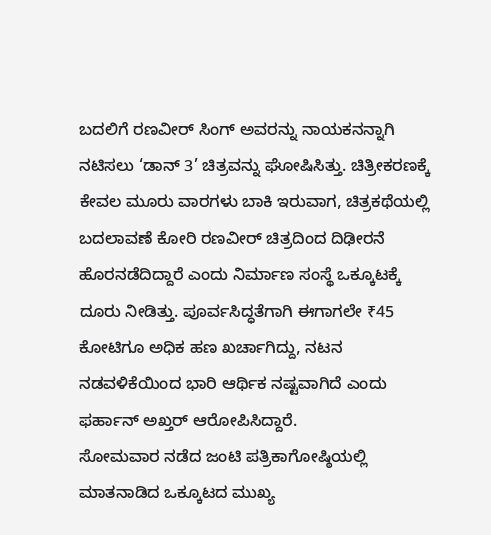ಬದಲಿಗೆ ರಣವೀರ್ ಸಿಂಗ್ ಅವರನ್ನು ನಾಯಕನನ್ನಾಗಿ ನಟಿಸಲು ‘ಡಾನ್ 3’ ಚಿತ್ರವನ್ನು ಘೋಷಿಸಿತ್ತು. ಚಿತ್ರೀಕರಣಕ್ಕೆ ಕೇವಲ ಮೂರು ವಾರಗಳು ಬಾಕಿ ಇರುವಾಗ, ಚಿತ್ರಕಥೆಯಲ್ಲಿ ಬದಲಾವಣೆ ಕೋರಿ ರಣವೀರ್ ಚಿತ್ರದಿಂದ ದಿಢೀರನೆ ಹೊರನಡೆದಿದ್ದಾರೆ ಎಂದು ನಿರ್ಮಾಣ ಸಂಸ್ಥೆ ಒಕ್ಕೂಟಕ್ಕೆ ದೂರು ನೀಡಿತ್ತು. ಪೂರ್ವಸಿದ್ಧತೆಗಾಗಿ ಈಗಾಗಲೇ ₹45 ಕೋಟಿಗೂ ಅಧಿಕ ಹಣ ಖರ್ಚಾಗಿದ್ದು, ನಟನ ನಡವಳಿಕೆಯಿಂದ ಭಾರಿ ಆರ್ಥಿಕ ನಷ್ಟವಾಗಿದೆ ಎಂದು ಫರ್ಹಾನ್ ಅಖ್ತರ್ ಆರೋಪಿಸಿದ್ದಾರೆ.
ಸೋಮವಾರ ನಡೆದ ಜಂಟಿ ಪತ್ರಿಕಾಗೋಷ್ಠಿಯಲ್ಲಿ ಮಾತನಾಡಿದ ಒಕ್ಕೂಟದ ಮುಖ್ಯ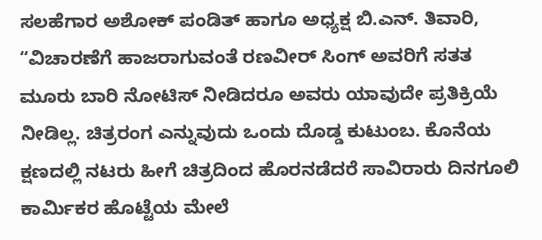ಸಲಹೆಗಾರ ಅಶೋಕ್ ಪಂಡಿತ್ ಹಾಗೂ ಅಧ್ಯಕ್ಷ ಬಿ.ಎನ್. ತಿವಾರಿ, “ವಿಚಾರಣೆಗೆ ಹಾಜರಾಗುವಂತೆ ರಣವೀರ್ ಸಿಂಗ್ ಅವರಿಗೆ ಸತತ ಮೂರು ಬಾರಿ ನೋಟಿಸ್ ನೀಡಿದರೂ ಅವರು ಯಾವುದೇ ಪ್ರತಿಕ್ರಿಯೆ ನೀಡಿಲ್ಲ. ಚಿತ್ರರಂಗ ಎನ್ನುವುದು ಒಂದು ದೊಡ್ಡ ಕುಟುಂಬ. ಕೊನೆಯ ಕ್ಷಣದಲ್ಲಿ ನಟರು ಹೀಗೆ ಚಿತ್ರದಿಂದ ಹೊರನಡೆದರೆ ಸಾವಿರಾರು ದಿನಗೂಲಿ ಕಾರ್ಮಿಕರ ಹೊಟ್ಟೆಯ ಮೇಲೆ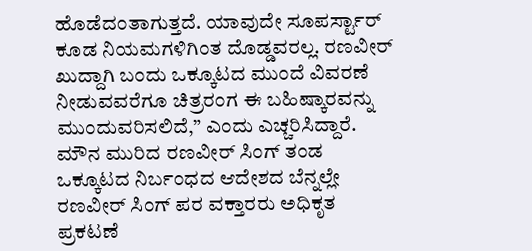ಹೊಡೆದಂತಾಗುತ್ತದೆ. ಯಾವುದೇ ಸೂಪರ್ಸ್ಟಾರ್ ಕೂಡ ನಿಯಮಗಳಿಗಿಂತ ದೊಡ್ಡವರಲ್ಲ. ರಣವೀರ್ ಖುದ್ದಾಗಿ ಬಂದು ಒಕ್ಕೂಟದ ಮುಂದೆ ವಿವರಣೆ ನೀಡುವವರೆಗೂ ಚಿತ್ರರಂಗ ಈ ಬಹಿಷ್ಕಾರವನ್ನು ಮುಂದುವರಿಸಲಿದೆ,” ಎಂದು ಎಚ್ಚರಿಸಿದ್ದಾರೆ.
ಮೌನ ಮುರಿದ ರಣವೀರ್ ಸಿಂಗ್ ತಂಡ
ಒಕ್ಕೂಟದ ನಿರ್ಬಂಧದ ಆದೇಶದ ಬೆನ್ನಲ್ಲೇ ರಣವೀರ್ ಸಿಂಗ್ ಪರ ವಕ್ತಾರರು ಅಧಿಕೃತ ಪ್ರಕಟಣೆ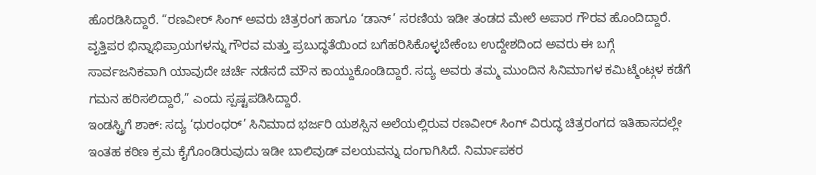ಹೊರಡಿಸಿದ್ದಾರೆ. “ರಣವೀರ್ ಸಿಂಗ್ ಅವರು ಚಿತ್ರರಂಗ ಹಾಗೂ ‘ಡಾನ್’ ಸರಣಿಯ ಇಡೀ ತಂಡದ ಮೇಲೆ ಅಪಾರ ಗೌರವ ಹೊಂದಿದ್ದಾರೆ. ವೃತ್ತಿಪರ ಭಿನ್ನಾಭಿಪ್ರಾಯಗಳನ್ನು ಗೌರವ ಮತ್ತು ಪ್ರಬುದ್ಧತೆಯಿಂದ ಬಗೆಹರಿಸಿಕೊಳ್ಳಬೇಕೆಂಬ ಉದ್ದೇಶದಿಂದ ಅವರು ಈ ಬಗ್ಗೆ ಸಾರ್ವಜನಿಕವಾಗಿ ಯಾವುದೇ ಚರ್ಚೆ ನಡೆಸದೆ ಮೌನ ಕಾಯ್ದುಕೊಂಡಿದ್ದಾರೆ. ಸದ್ಯ ಅವರು ತಮ್ಮ ಮುಂದಿನ ಸಿನಿಮಾಗಳ ಕಮಿಟ್ಮೆಂಟ್ಗಳ ಕಡೆಗೆ ಗಮನ ಹರಿಸಲಿದ್ದಾರೆ,” ಎಂದು ಸ್ಪಷ್ಟಪಡಿಸಿದ್ದಾರೆ.
ಇಂಡಸ್ಟ್ರಿಗೆ ಶಾಕ್: ಸದ್ಯ ‘ಧುರಂಧರ್’ ಸಿನಿಮಾದ ಭರ್ಜರಿ ಯಶಸ್ಸಿನ ಅಲೆಯಲ್ಲಿರುವ ರಣವೀರ್ ಸಿಂಗ್ ವಿರುದ್ಧ ಚಿತ್ರರಂಗದ ಇತಿಹಾಸದಲ್ಲೇ ಇಂತಹ ಕಠಿಣ ಕ್ರಮ ಕೈಗೊಂಡಿರುವುದು ಇಡೀ ಬಾಲಿವುಡ್ ವಲಯವನ್ನು ದಂಗಾಗಿಸಿದೆ. ನಿರ್ಮಾಪಕರ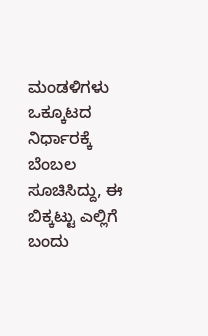ಮಂಡಳಿಗಳು ಒಕ್ಕೂಟದ ನಿರ್ಧಾರಕ್ಕೆ ಬೆಂಬಲ ಸೂಚಿಸಿದ್ದು, ಈ ಬಿಕ್ಕಟ್ಟು ಎಲ್ಲಿಗೆ ಬಂದು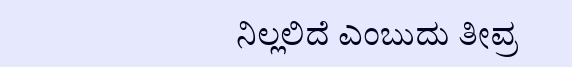ನಿಲ್ಲಲಿದೆ ಎಂಬುದು ತೀವ್ರ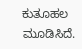ಕುತೂಹಲ ಮೂಡಿಸಿದೆ.